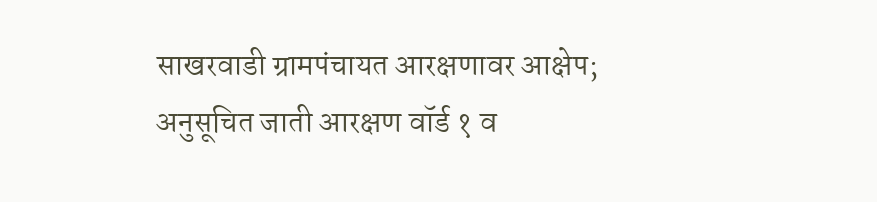साखरवाडी ग्रामपंचायत आरक्षणावर आक्षेप; अनुसूचित जाती आरक्षण वॉर्ड १ व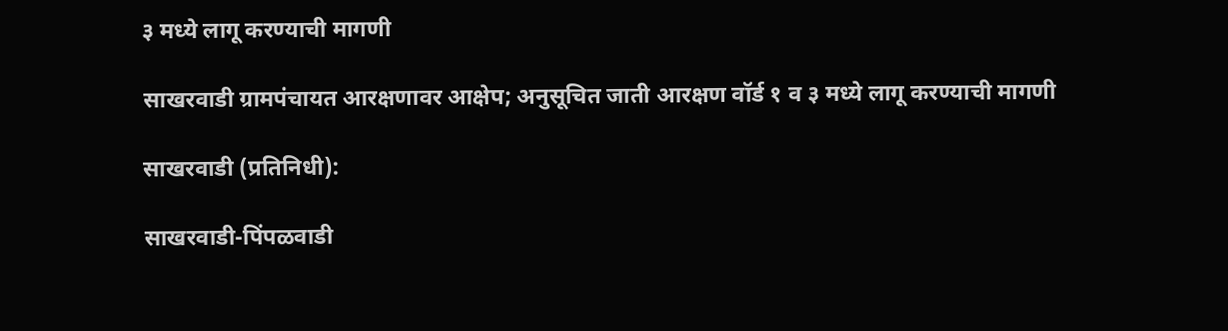३ मध्ये लागू करण्याची मागणी

साखरवाडी ग्रामपंचायत आरक्षणावर आक्षेप; अनुसूचित जाती आरक्षण वॉर्ड १ व ३ मध्ये लागू करण्याची मागणी

साखरवाडी (प्रतिनिधी):

साखरवाडी-पिंपळवाडी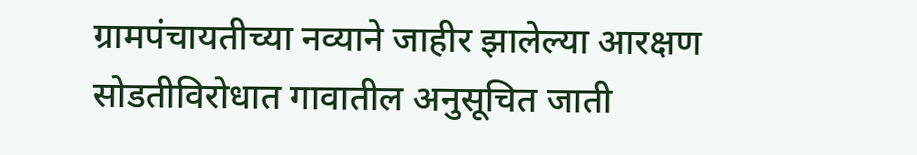ग्रामपंचायतीच्या नव्याने जाहीर झालेल्या आरक्षण सोडतीविरोधात गावातील अनुसूचित जाती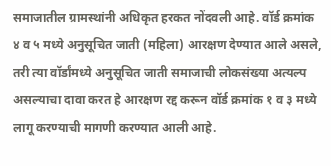समाजातील ग्रामस्थांनी अधिकृत हरकत नोंदवली आहे. वॉर्ड क्रमांक ४ व ५ मध्ये अनुसूचित जाती (महिला) आरक्षण देण्यात आले असले, तरी त्या वॉर्डांमध्ये अनुसूचित जाती समाजाची लोकसंख्या अत्यल्प असल्याचा दावा करत हे आरक्षण रद्द करून वॉर्ड क्रमांक १ व ३ मध्ये लागू करण्याची मागणी करण्यात आली आहे.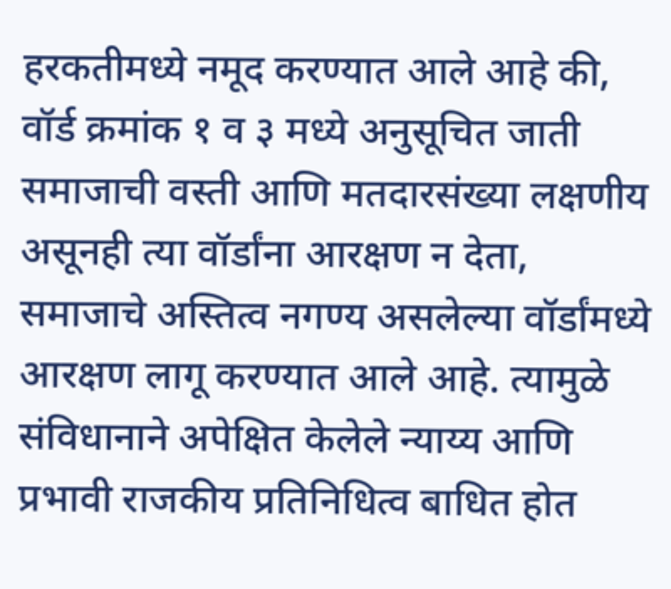हरकतीमध्ये नमूद करण्यात आले आहे की, वॉर्ड क्रमांक १ व ३ मध्ये अनुसूचित जाती समाजाची वस्ती आणि मतदारसंख्या लक्षणीय असूनही त्या वॉर्डांना आरक्षण न देता, समाजाचे अस्तित्व नगण्य असलेल्या वॉर्डांमध्ये आरक्षण लागू करण्यात आले आहे. त्यामुळे संविधानाने अपेक्षित केलेले न्याय्य आणि प्रभावी राजकीय प्रतिनिधित्व बाधित होत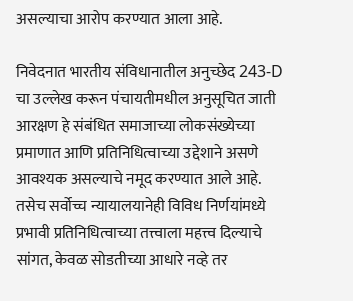असल्याचा आरोप करण्यात आला आहे.

निवेदनात भारतीय संविधानातील अनुच्छेद 243-D चा उल्लेख करून पंचायतीमधील अनुसूचित जाती आरक्षण हे संबंधित समाजाच्या लोकसंख्येच्या प्रमाणात आणि प्रतिनिधित्वाच्या उद्देशाने असणे आवश्यक असल्याचे नमूद करण्यात आले आहे. तसेच सर्वोच्च न्यायालयानेही विविध निर्णयांमध्ये प्रभावी प्रतिनिधित्वाच्या तत्त्वाला महत्त्व दिल्याचे सांगत, केवळ सोडतीच्या आधारे नव्हे तर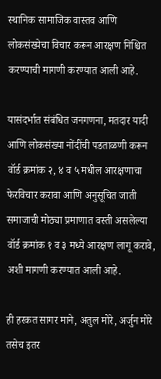स्थानिक सामाजिक वास्तव आणि लोकसंख्येचा विचार करून आरक्षण निश्चित करण्याची मागणी करण्यात आली आहे.

यासंदर्भात संबंधित जनगणना, मतदार यादी आणि लोकसंख्या नोंदींची पडताळणी करून वॉर्ड क्रमांक २, ४ व ५ मधील आरक्षणाचा फेरविचार करावा आणि अनुसूचित जाती समाजाची मोठ्या प्रमाणात वस्ती असलेल्या वॉर्ड क्रमांक १ व ३ मध्ये आरक्षण लागू करावे, अशी मागणी करण्यात आली आहे.

ही हरकत सागर माने, अतुल मोरे, अर्जुन मोरे तसेच इतर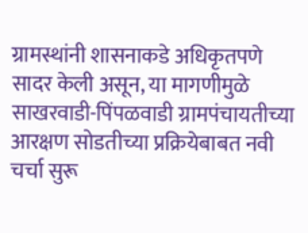ग्रामस्थांनी शासनाकडे अधिकृतपणे सादर केली असून, या मागणीमुळे साखरवाडी-पिंपळवाडी ग्रामपंचायतीच्या आरक्षण सोडतीच्या प्रक्रियेबाबत नवी चर्चा सुरू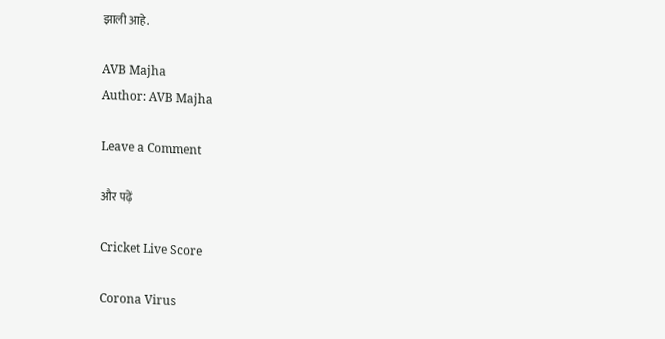झाली आहे.

AVB Majha
Author: AVB Majha

Leave a Comment

और पढ़ें

Cricket Live Score

Corona Virus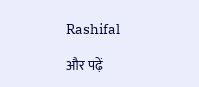Rashifal

और पढ़ें